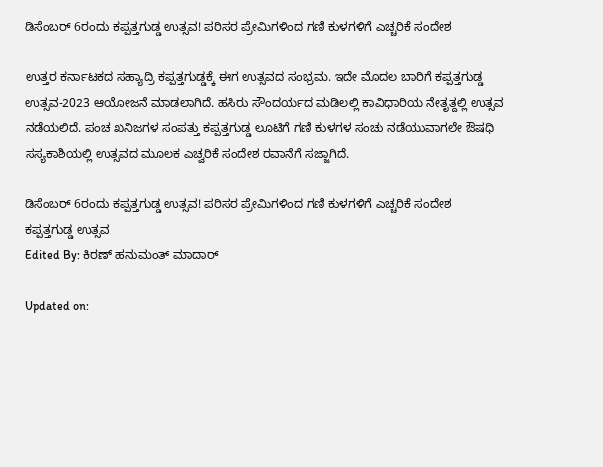ಡಿಸೆಂಬರ್ 6ರಂದು ಕಪ್ಪತ್ತಗುಡ್ಡ ಉತ್ಸವ! ಪರಿಸರ ಪ್ರೇಮಿಗಳಿಂದ ಗಣಿ ಕುಳಗಳಿಗೆ ಎಚ್ಚರಿಕೆ ಸಂದೇಶ

ಉತ್ತರ ಕರ್ನಾಟಕದ ಸಹ್ಯಾದ್ರಿ ಕಪ್ಪತ್ತಗುಡ್ಡಕ್ಕೆ ಈಗ ಉತ್ಸವದ ಸಂಭ್ರಮ. ಇದೇ ಮೊದಲ ಬಾರಿಗೆ ಕಪ್ಪತ್ತಗುಡ್ಡ ಉತ್ಸವ-2023 ಆಯೋಜನೆ ಮಾಡಲಾಗಿದೆ. ಹಸಿರು ಸೌಂದರ್ಯದ ಮಡಿಲಲ್ಲಿ ಕಾವಿಧಾರಿಯ ನೇತೃತ್ದಲ್ಲಿ ಉತ್ಸವ ನಡೆಯಲಿದೆ. ಪಂಚ ಖನಿಜಗಳ ಸಂಪತ್ತು ಕಪ್ಪತ್ತಗುಡ್ಡ‌ ಲೂಟಿಗೆ ಗಣಿ‌ ಕುಳಗಳ ಸಂಚು ನಡೆಯುವಾಗಲೇ ಔಷಧಿ‌ ಸಸ್ಯಕಾಶಿಯಲ್ಲಿ ಉತ್ಸವದ ಮೂಲಕ ಎಚ್ವರಿಕೆ ಸಂದೇಶ ರವಾನೆಗೆ ಸಜ್ಜಾಗಿದೆ.

ಡಿಸೆಂಬರ್ 6ರಂದು ಕಪ್ಪತ್ತಗುಡ್ಡ ಉತ್ಸವ! ಪರಿಸರ ಪ್ರೇಮಿಗಳಿಂದ ಗಣಿ ಕುಳಗಳಿಗೆ ಎಚ್ಚರಿಕೆ ಸಂದೇಶ
ಕಪ್ಪತ್ತಗುಡ್ಡ ಉತ್ಸವ
Edited By: ಕಿರಣ್ ಹನುಮಂತ್ ಮಾದಾರ್

Updated on: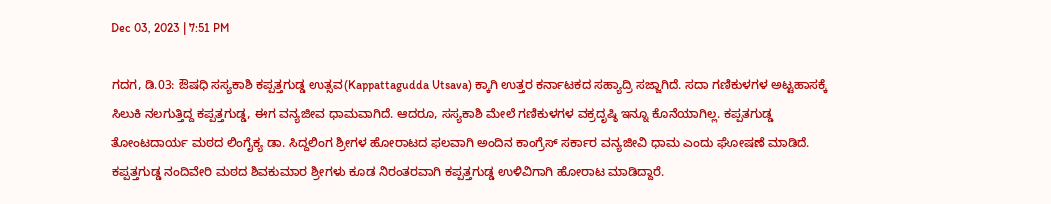Dec 03, 2023 | 7:51 PM

ಗದಗ, ಡಿ.03: ಔಷಧಿ ಸಸ್ಯಕಾಶಿ ಕಪ್ಪತ್ತಗುಡ್ಡ ಉತ್ಸವ(Kappattagudda Utsava) ಕ್ಕಾಗಿ ಉತ್ತರ ಕರ್ನಾಟಕದ ಸಹ್ಯಾದ್ರಿ ಸಜ್ಜಾಗಿದೆ. ಸದಾ ಗಣಿಕುಳಗಳ ಅಟ್ಟಹಾಸಕ್ಕೆ ಸಿಲುಕಿ ನಲಗುತ್ತಿದ್ದ ಕಪ್ಪತ್ತಗುಡ್ಡ, ಈಗ ವನ್ಯಜೀವ ಧಾಮವಾಗಿದೆ. ಆದರೂ, ಸಸ್ಯಕಾಶಿ‌ ಮೇಲೆ ಗಣಿಕುಳಗಳ ವಕ್ರದೃಷ್ಠಿ ಇನ್ನೂ‌ ಕೊನೆಯಾಗಿಲ್ಲ. ಕಪ್ಪತಗುಡ್ಡ ತೋಂಟದಾರ್ಯ ಮಠದ ಲಿಂಗೈಕ್ಯ ಡಾ. ಸಿದ್ದಲಿಂಗ ಶ್ರೀಗಳ ಹೋರಾಟದ ಫಲವಾಗಿ ಅಂದಿನ ಕಾಂಗ್ರೆಸ್ ಸರ್ಕಾರ ವನ್ಯಜೀವಿ ಧಾಮ ಎಂದು ಘೋಷಣೆ ಮಾಡಿದೆ. ಕಪ್ಪತ್ತಗುಡ್ಡ ನಂದಿವೇರಿ ಮಠದ ಶಿವಕುಮಾರ ಶ್ರೀಗಳು ಕೂಡ ನಿರಂತರವಾಗಿ ಕಪ್ಪತ್ತಗುಡ್ಡ ಉಳಿವಿಗಾಗಿ ಹೋರಾಟ ಮಾಡಿದ್ದಾರೆ.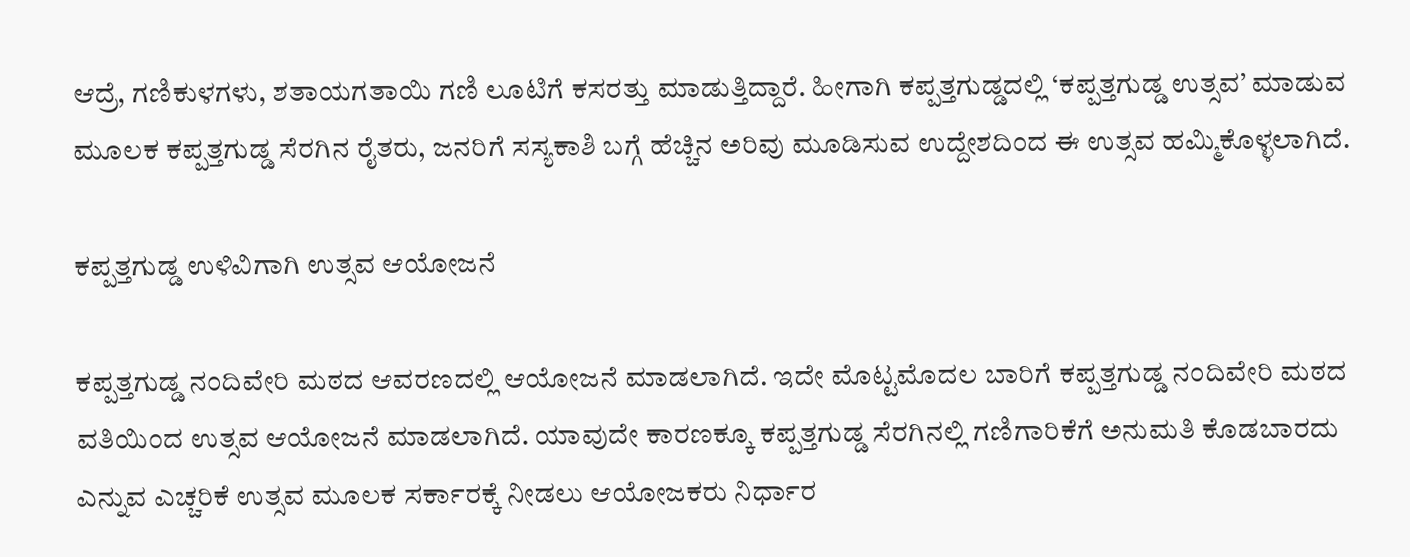ಆದ್ರೆ, ಗಣಿಕುಳಗಳು, ಶತಾಯಗತಾಯಿ ಗಣಿ ಲೂಟಿಗೆ ಕಸರತ್ತು ಮಾಡುತ್ತಿದ್ದಾರೆ. ಹೀಗಾಗಿ ಕಪ್ಪತ್ತಗುಡ್ಡದಲ್ಲಿ ‘ಕಪ್ಪತ್ತಗುಡ್ಡ ಉತ್ಸವ’ ಮಾಡುವ ಮೂಲಕ ಕಪ್ಪತ್ತಗುಡ್ಡ ಸೆರಗಿನ ರೈತರು, ಜನರಿಗೆ ಸಸ್ಯಕಾಶಿ ಬಗ್ಗೆ ಹೆಚ್ಚಿನ ಅರಿವು ಮೂಡಿಸುವ ಉದ್ದೇಶದಿಂದ ಈ ಉತ್ಸವ ಹಮ್ಮಿಕೊಳ್ಳಲಾಗಿದೆ.

ಕಪ್ಪತ್ತಗುಡ್ಡ ಉಳಿವಿಗಾಗಿ ಉತ್ಸವ ಆಯೋಜನೆ

ಕಪ್ಪತ್ತಗುಡ್ಡ ನಂದಿವೇರಿ ‌ಮಠದ ಆವರಣದಲ್ಲಿ ಆಯೋಜನೆ ಮಾಡಲಾಗಿದೆ. ಇದೇ ಮೊಟ್ಟಮೊದಲ ಬಾರಿಗೆ ಕಪ್ಪತ್ತಗುಡ್ಡ ನಂದಿವೇರಿ‌ ಮಠದ ವತಿಯಿಂದ ಉತ್ಸವ ಆಯೋಜನೆ ಮಾಡಲಾಗಿದೆ. ಯಾವುದೇ ಕಾರಣಕ್ಕೂ ಕಪ್ಪತ್ತಗುಡ್ಡ ಸೆರಗಿನಲ್ಲಿ ಗಣಿಗಾರಿಕೆಗೆ ಅನುಮತಿ ಕೊಡಬಾರದು ಎನ್ನುವ ಎಚ್ಚರಿಕೆ ಉತ್ಸವ ಮೂಲಕ ಸರ್ಕಾರಕ್ಕೆ ನೀಡಲು ಆಯೋಜಕರು ನಿರ್ಧಾರ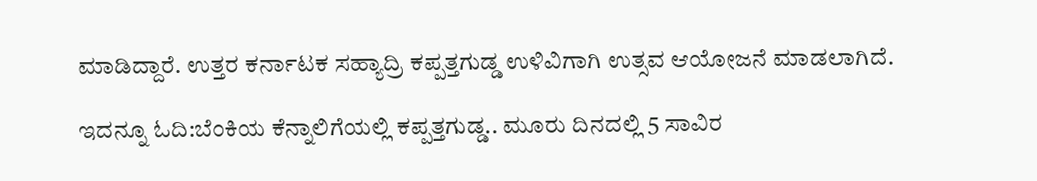ಮಾಡಿದ್ದಾರೆ. ಉತ್ತರ ಕರ್ನಾಟಕ ಸಹ್ಯಾದ್ರಿ ಕಪ್ಪತ್ತಗುಡ್ಡ ಉಳಿವಿಗಾಗಿ ಉತ್ಸವ ಆಯೋಜನೆ ಮಾಡಲಾಗಿದೆ.

ಇದನ್ನೂ ಓದಿ:ಬೆಂಕಿಯ ಕೆನ್ನಾಲಿಗೆಯಲ್ಲಿ ಕಪ್ಪತ್ತಗುಡ್ಡ.. ಮೂರು ದಿನದಲ್ಲಿ 5 ಸಾವಿರ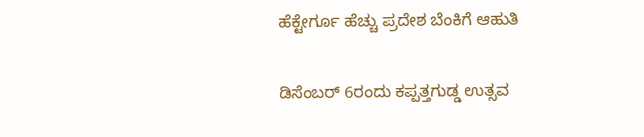ಹೆಕ್ಟೇರ್ಗೂ ಹೆಚ್ಚು ಪ್ರದೇಶ ಬೆಂಕಿಗೆ ಆಹುತಿ

ಡಿಸೆಂಬರ್ 6ರಂದು ಕಪ್ಪತ್ತಗುಡ್ಡ ಉತ್ಸವ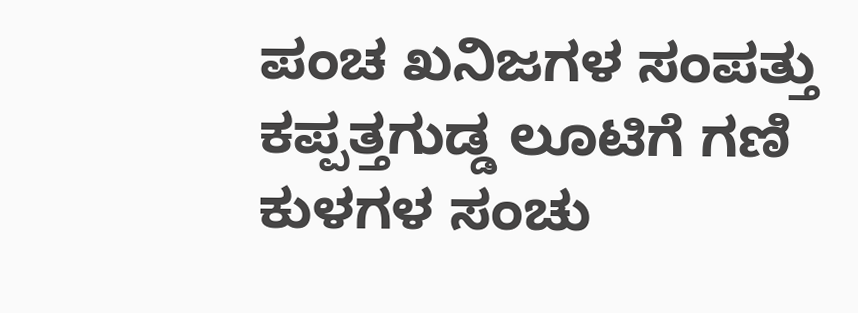ಪಂಚ ಖನಿಜಗಳ ಸಂಪತ್ತು ಕಪ್ಪತ್ತಗುಡ್ಡ‌ ಲೂಟಿಗೆ ಗಣಿ‌ ಕುಳಗಳ ಸಂಚು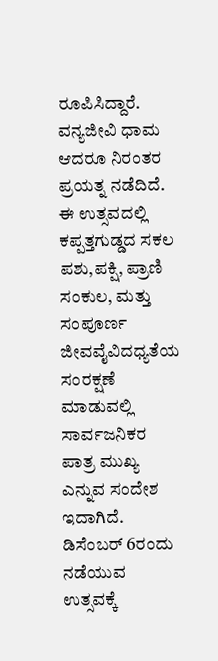ರೂಪಿಸಿದ್ದಾರೆ. ವನ್ಯಜೀವಿ ಧಾಮ ಆದರೂ ನಿರಂತರ ಪ್ರಯತ್ನ ನಡೆದಿದೆ. ಈ ಉತ್ಸವದಲ್ಲಿ ಕಪ್ಪತ್ತಗುಡ್ಡದ ಸಕಲ ಪಶು,ಪಕ್ಷಿ, ಪ್ರಾಣಿ ಸಂಕುಲ, ಮತ್ತು ಸಂಪೂರ್ಣ ಜೀವವೈವಿದಧ್ಯತೆಯ ಸಂರಕ್ಷಣೆ ಮಾಡುವಲ್ಲಿ ಸಾರ್ವಜನಿಕರ ಪಾತ್ರ ಮುಖ್ಯ ಎನ್ನುವ ಸಂದೇಶ ಇದಾಗಿದೆ. ಡಿಸೆಂಬರ್ 6ರಂದು ನಡೆಯುವ ಉತ್ಸವಕ್ಕೆ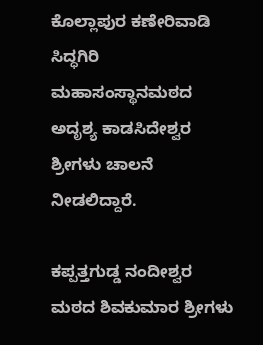ಕೊಲ್ಲಾಪುರ ಕಣೇರಿವಾಡಿ ಸಿದ್ಧಗಿರಿ ಮಹಾಸಂಸ್ಥಾನಮಠದ ಅದೃಶ್ಯ ಕಾಡಸಿದೇಶ್ವರ ಶ್ರೀಗಳು ಚಾಲನೆ ನೀಡಲಿದ್ದಾರೆ.

ಕಪ್ಪತ್ತಗುಡ್ಡ ನಂದೀಶ್ವರ ಮಠದ ಶಿವಕುಮಾರ ಶ್ರೀಗಳು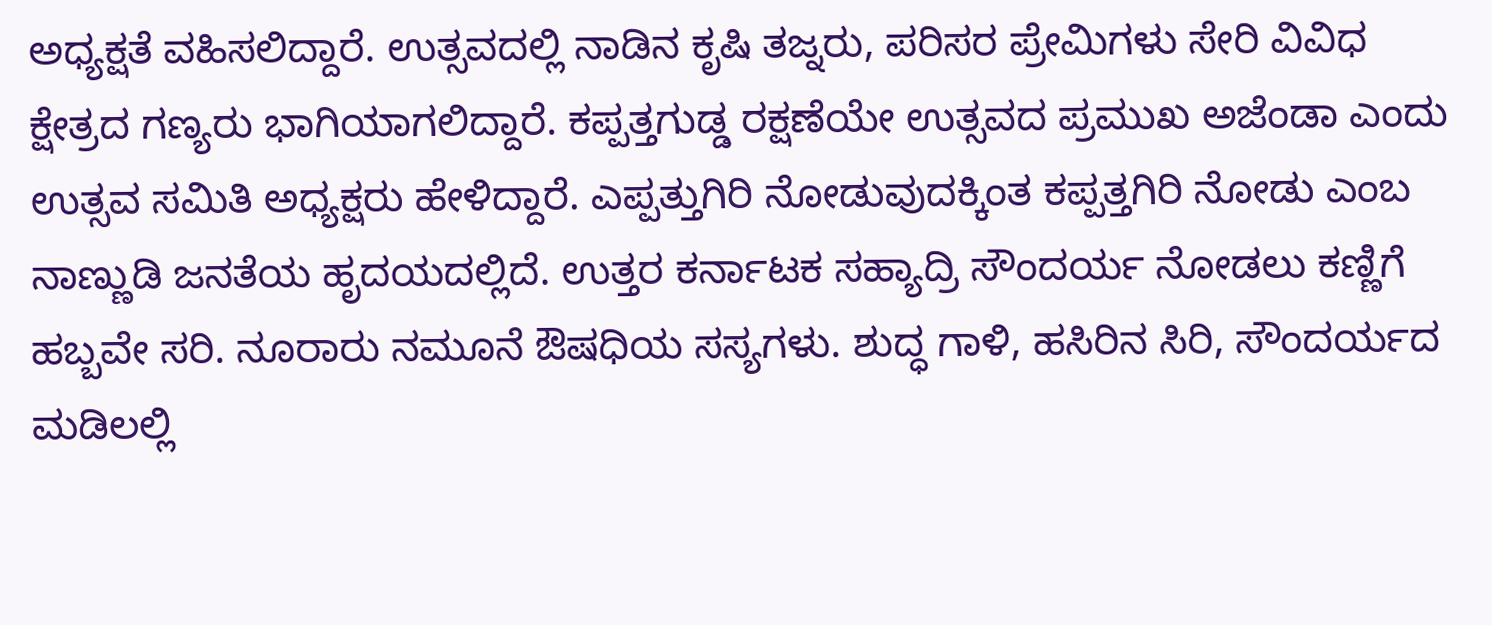ಅಧ್ಯಕ್ಷತೆ ವಹಿಸಲಿದ್ದಾರೆ. ಉತ್ಸವದಲ್ಲಿ ನಾಡಿನ ಕೃಷಿ ತಜ್ನರು, ಪರಿಸರ ಪ್ರೇಮಿಗಳು ಸೇರಿ ವಿವಿಧ ಕ್ಷೇತ್ರದ ಗಣ್ಯರು ಭಾಗಿಯಾಗಲಿದ್ದಾರೆ. ಕಪ್ಪತ್ತಗುಡ್ಡ ರಕ್ಷಣೆಯೇ ಉತ್ಸವದ ಪ್ರಮುಖ ಅಜೆಂಡಾ ಎಂದು ಉತ್ಸವ ಸಮಿತಿ ಅಧ್ಯಕ್ಷರು ಹೇಳಿದ್ದಾರೆ. ಎಪ್ಪತ್ತುಗಿರಿ ನೋಡುವುದಕ್ಕಿಂತ ಕಪ್ಪತ್ತಗಿರಿ ನೋಡು ಎಂಬ ನಾಣ್ಣುಡಿ ಜನತೆಯ ಹೃದಯದಲ್ಲಿದೆ. ಉತ್ತರ ಕರ್ನಾಟಕ ಸಹ್ಯಾದ್ರಿ ಸೌಂದರ್ಯ ನೋಡಲು ಕಣ್ಣಿಗೆ ಹಬ್ಬವೇ ಸರಿ. ನೂರಾರು ನಮೂನೆ ಔಷಧಿಯ ಸಸ್ಯಗಳು. ಶುದ್ಧ ಗಾಳಿ, ಹಸಿರಿನ ಸಿರಿ, ಸೌಂದರ್ಯದ ಮಡಿಲಲ್ಲಿ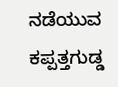ನಡೆಯುವ ಕಪ್ಪತ್ತಗುಡ್ಡ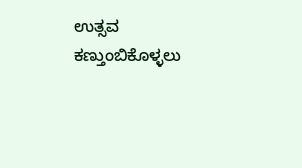ಉತ್ಸವ ಕಣ್ತುಂಬಿಕೊಳ್ಳಲು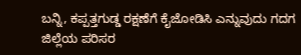ಬನ್ನಿ, ಕಪ್ಪತ್ತಗುಡ್ಡ ರಕ್ಷಣೆಗೆ ಕೈಜೋಡಿಸಿ ಎನ್ನುವುದು ಗದಗ ಜಿಲ್ಲೆಯ ಪರಿಸರ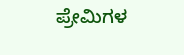ಪ್ರೇಮಿಗಳ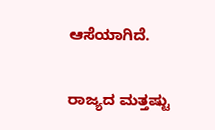ಆಸೆಯಾಗಿದೆ.

ರಾಜ್ಯದ ಮತ್ತಷ್ಟು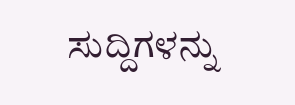ಸುದ್ದಿಗಳನ್ನು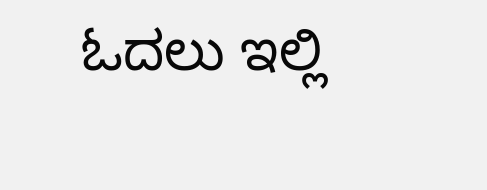ಓದಲು ಇಲ್ಲಿ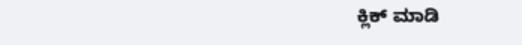ಕ್ಲಿಕ್ ಮಾಡಿ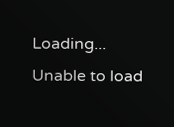Loading...
Unable to load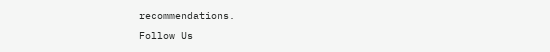recommendations.
Follow Us